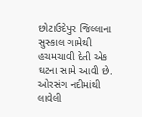છોટાઉદેપુર જિલ્લાના સુસ્કાલ ગામેથી હચમચાવી દેતી એક ઘટના સામે આવી છે. ઓરસંગ નદીમાંથી લાવેલી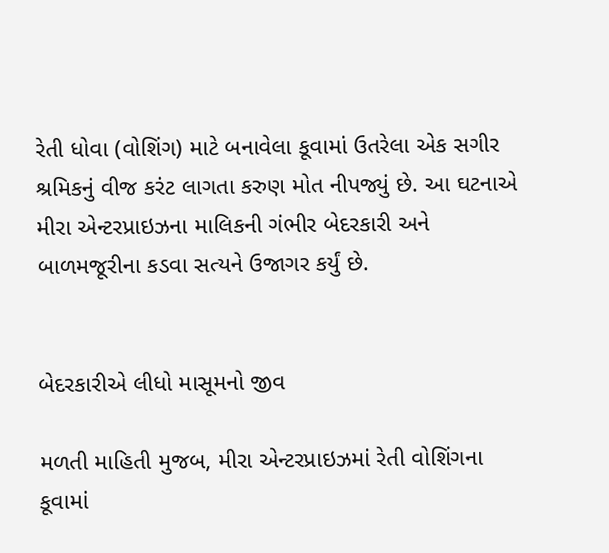રેતી ધોવા (વોશિંગ) માટે બનાવેલા કૂવામાં ઉતરેલા એક સગીર શ્રમિકનું વીજ કરંટ લાગતા કરુણ મોત નીપજ્યું છે. આ ઘટનાએ મીરા એન્ટરપ્રાઇઝના માલિકની ગંભીર બેદરકારી અને બાળમજૂરીના કડવા સત્યને ઉજાગર કર્યું છે.


બેદરકારીએ લીધો માસૂમનો જીવ

મળતી માહિતી મુજબ, મીરા એન્ટરપ્રાઇઝમાં રેતી વોશિંગના કૂવામાં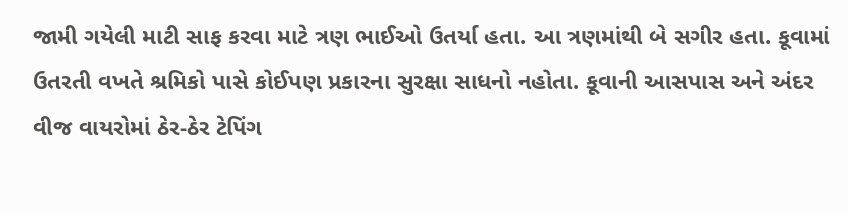જામી ગયેલી માટી સાફ કરવા માટે ત્રણ ભાઈઓ ઉતર્યા હતા. આ ત્રણમાંથી બે સગીર હતા. કૂવામાં ઉતરતી વખતે શ્રમિકો પાસે કોઈપણ પ્રકારના સુરક્ષા સાધનો નહોતા. કૂવાની આસપાસ અને અંદર વીજ વાયરોમાં ઠેર-ઠેર ટેપિંગ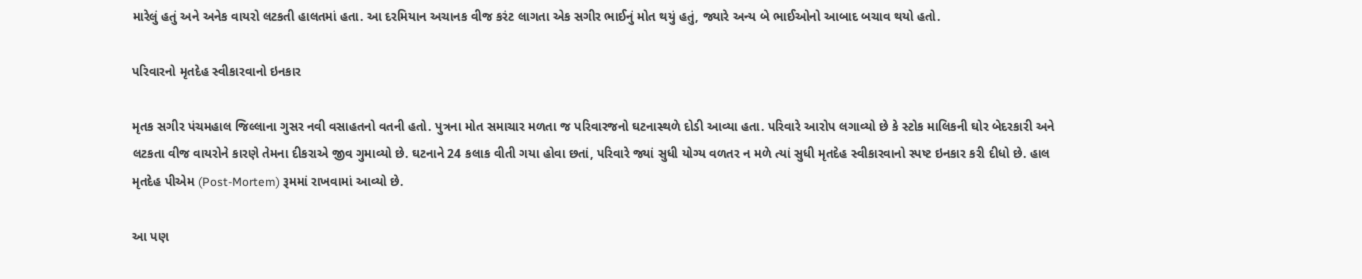મારેલું હતું અને અનેક વાયરો લટકતી હાલતમાં હતા. આ દરમિયાન અચાનક વીજ કરંટ લાગતા એક સગીર ભાઈનું મોત થયું હતું, જ્યારે અન્ય બે ભાઈઓનો આબાદ બચાવ થયો હતો.

પરિવારનો મૃતદેહ સ્વીકારવાનો ઇનકાર

મૃતક સગીર પંચમહાલ જિલ્લાના ગુસર નવી વસાહતનો વતની હતો. પુત્રના મોત સમાચાર મળતા જ પરિવારજનો ઘટનાસ્થળે દોડી આવ્યા હતા. પરિવારે આરોપ લગાવ્યો છે કે સ્ટોક માલિકની ઘોર બેદરકારી અને લટકતા વીજ વાયરોને કારણે તેમના દીકરાએ જીવ ગુમાવ્યો છે. ઘટનાને 24 કલાક વીતી ગયા હોવા છતાં, પરિવારે જ્યાં સુધી યોગ્ય વળતર ન મળે ત્યાં સુધી મૃતદેહ સ્વીકારવાનો સ્પષ્ટ ઇનકાર કરી દીધો છે. હાલ મૃતદેહ પીએમ (Post-Mortem) રૂમમાં રાખવામાં આવ્યો છે.

આ પણ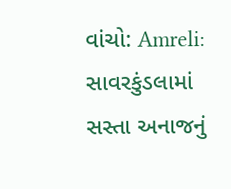વાંચો: Amreli: સાવરકુંડલામાં સસ્તા અનાજનું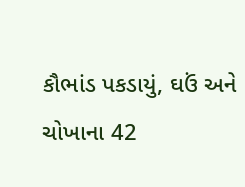કૌભાંડ પકડાયું, ઘઉં અને ચોખાના 42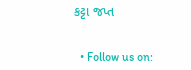કટ્ટા જપ્ત


  • Follow us on: